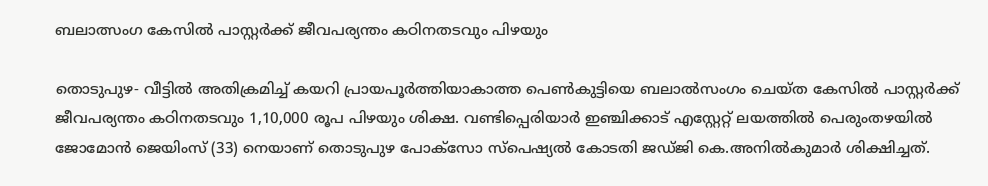ബലാത്സംഗ കേസില്‍ പാസ്റ്റര്‍ക്ക് ജീവപര്യന്തം കഠിനതടവും പിഴയും

തൊടുപുഴ- വീട്ടില്‍ അതിക്രമിച്ച് കയറി പ്രായപൂര്‍ത്തിയാകാത്ത പെണ്‍കുട്ടിയെ ബലാല്‍സംഗം ചെയ്ത കേസില്‍ പാസ്റ്റര്‍ക്ക് ജീവപര്യന്തം കഠിനതടവും 1,10,000 രൂപ പിഴയും ശിക്ഷ. വണ്ടിപ്പെരിയാര്‍ ഇഞ്ചിക്കാട് എസ്റ്റേറ്റ് ലയത്തില്‍ പെരുംതഴയില്‍ ജോമോന്‍ ജെയിംസ് (33) നെയാണ് തൊടുപുഴ പോക്സോ സ്പെഷ്യല്‍ കോടതി ജഡ്ജി കെ.അനില്‍കുമാര്‍ ശിക്ഷിച്ചത്.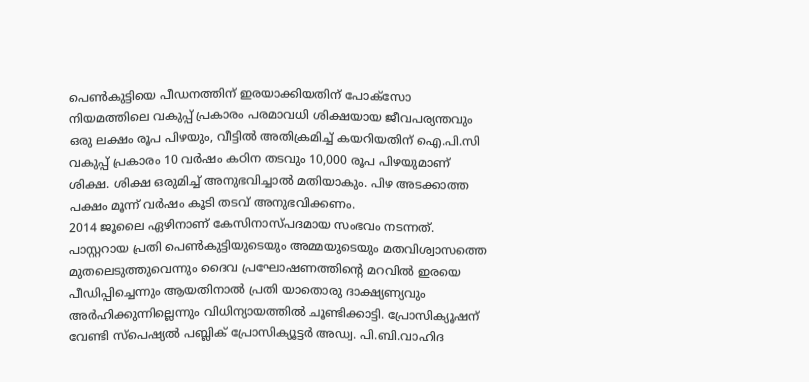പെണ്‍കുട്ടിയെ പീഡനത്തിന് ഇരയാക്കിയതിന് പോക്സോ നിയമത്തിലെ വകുപ്പ് പ്രകാരം പരമാവധി ശിക്ഷയായ ജീവപര്യന്തവും ഒരു ലക്ഷം രൂപ പിഴയും, വീട്ടില്‍ അതിക്രമിച്ച് കയറിയതിന് ഐ.പി.സി വകുപ്പ് പ്രകാരം 10 വര്‍ഷം കഠിന തടവും 10,000 രൂപ പിഴയുമാണ് ശിക്ഷ. ശിക്ഷ ഒരുമിച്ച് അനുഭവിച്ചാല്‍ മതിയാകും. പിഴ അടക്കാത്ത പക്ഷം മൂന്ന് വര്‍ഷം കൂടി തടവ് അനുഭവിക്കണം.
2014 ജൂലൈ ഏഴിനാണ് കേസിനാസ്പദമായ സംഭവം നടന്നത്. പാസ്റ്ററായ പ്രതി പെണ്‍കുട്ടിയുടെയും അമ്മയുടെയും മതവിശ്വാസത്തെ മുതലെടുത്തുവെന്നും ദൈവ പ്രഘോഷണത്തിന്റെ മറവില്‍ ഇരയെ പീഡിപ്പിച്ചെന്നും ആയതിനാല്‍ പ്രതി യാതൊരു ദാക്ഷ്യണ്യവും അര്‍ഹിക്കുന്നില്ലെന്നും വിധിന്യായത്തില്‍ ചൂണ്ടിക്കാട്ടി. പ്രോസിക്യൂഷന് വേണ്ടി സ്പെഷ്യല്‍ പബ്ലിക് പ്രോസിക്യൂട്ടര്‍ അഡ്വ. പി.ബി.വാഹിദ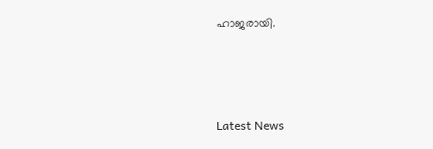ഹാജരായി.



Latest News